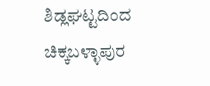ಶಿಡ್ಲಘಟ್ಟದಿಂದ ಚಿಕ್ಕಬಳ್ಳಾಪುರ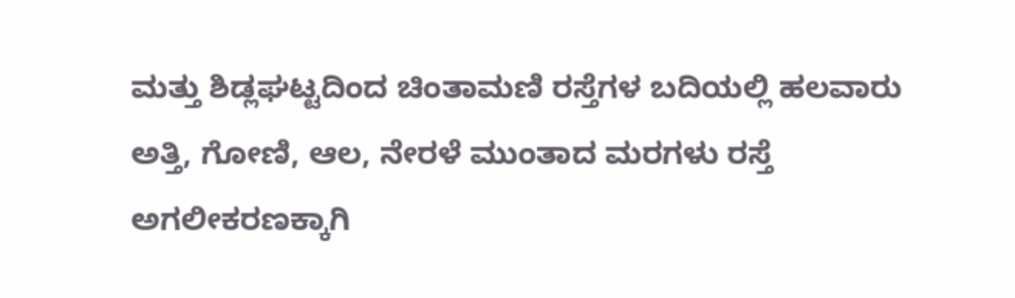ಮತ್ತು ಶಿಡ್ಲಘಟ್ಟದಿಂದ ಚಿಂತಾಮಣಿ ರಸ್ತೆಗಳ ಬದಿಯಲ್ಲಿ ಹಲವಾರು ಅತ್ತಿ, ಗೋಣಿ, ಆಲ, ನೇರಳೆ ಮುಂತಾದ ಮರಗಳು ರಸ್ತೆ ಅಗಲೀಕರಣಕ್ಕಾಗಿ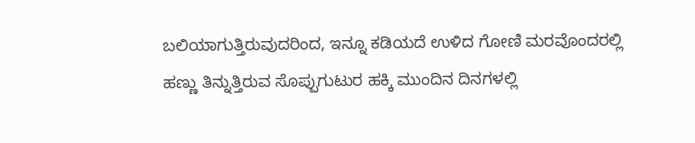ಬಲಿಯಾಗುತ್ತಿರುವುದರಿಂದ, ಇನ್ನೂ ಕಡಿಯದೆ ಉಳಿದ ಗೋಣಿ ಮರವೊಂದರಲ್ಲಿ ಹಣ್ಣು ತಿನ್ನುತ್ತಿರುವ ಸೊಪ್ಪುಗುಟುರ ಹಕ್ಕಿ ಮುಂದಿನ ದಿನಗಳಲ್ಲಿ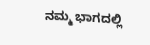ನಮ್ಮ ಭಾಗದಲ್ಲಿ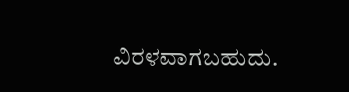ವಿರಳವಾಗಬಹುದು.